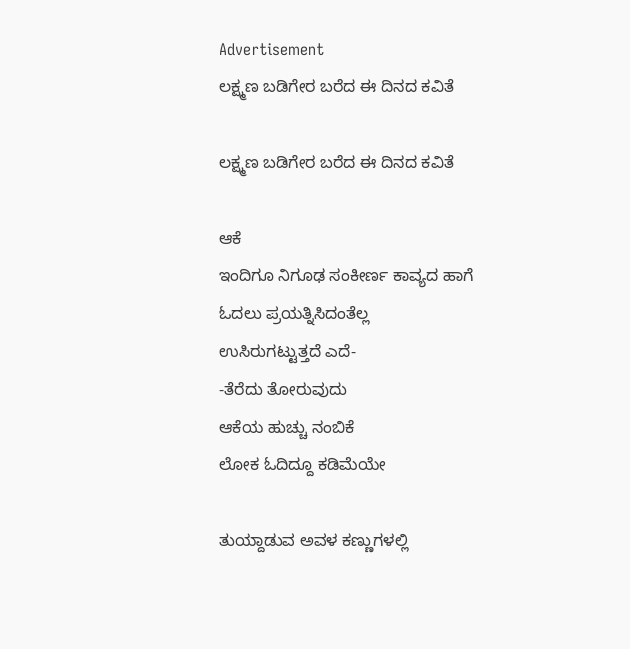Advertisement
ಲಕ್ಷ್ಮಣ ಬಡಿಗೇರ ಬರೆದ ಈ ದಿನದ ಕವಿತೆ

ಲಕ್ಷ್ಮಣ ಬಡಿಗೇರ ಬರೆದ ಈ ದಿನದ ಕವಿತೆ

ಆಕೆ
ಇಂದಿಗೂ ನಿಗೂಢ ಸಂಕೀರ್ಣ ಕಾವ್ಯದ ಹಾಗೆ
ಓದಲು ಪ್ರಯತ್ನಿಸಿದಂತೆಲ್ಲ
ಉಸಿರುಗಟ್ಟುತ್ತದೆ ಎದೆ-
-ತೆರೆದು ತೋರುವುದು
ಆಕೆಯ ಹುಚ್ಚು ನಂಬಿಕೆ
ಲೋಕ ಓದಿದ್ದೂ ಕಡಿಮೆಯೇ

ತುಯ್ದಾಡುವ ಅವಳ ಕಣ್ಣುಗಳಲ್ಲಿ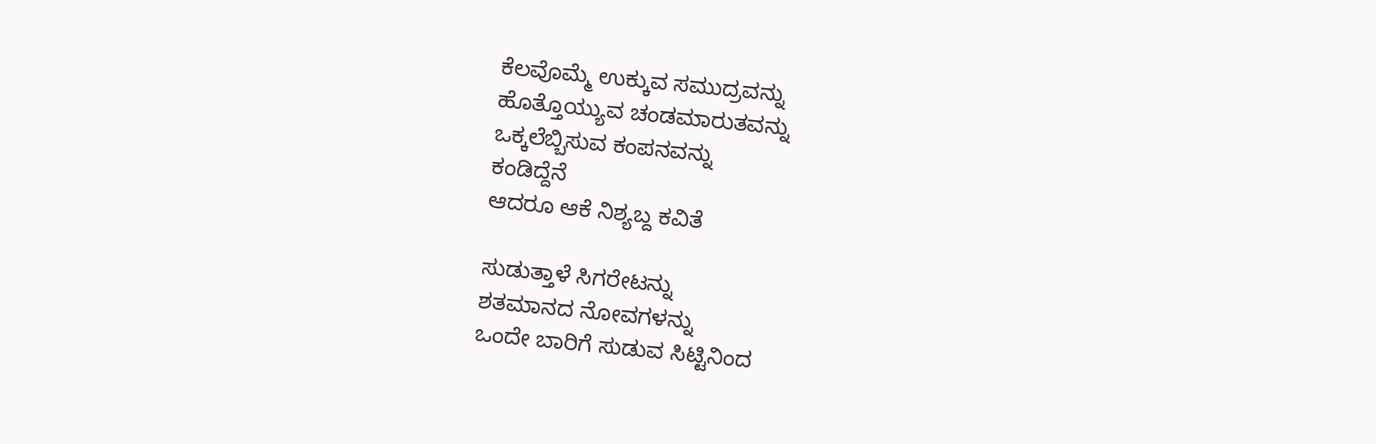ಕೆಲವೊಮ್ಮೆ ಉಕ್ಕುವ ಸಮುದ್ರವನ್ನು
ಹೊತ್ತೊಯ್ಯುವ ಚಂಡಮಾರುತವನ್ನು
ಒಕ್ಕಲೆಬ್ಬಿಸುವ ಕಂಪನವನ್ನು
ಕಂಡಿದ್ದೆನೆ
ಆದರೂ ಆಕೆ ನಿಶ್ಯಬ್ದ ಕವಿತೆ

ಸುಡುತ್ತಾಳೆ ಸಿಗರೇಟನ್ನು
ಶತಮಾನದ ನೋವಗಳನ್ನು
ಒಂದೇ ಬಾರಿಗೆ ಸುಡುವ ಸಿಟ್ಟಿನಿಂದ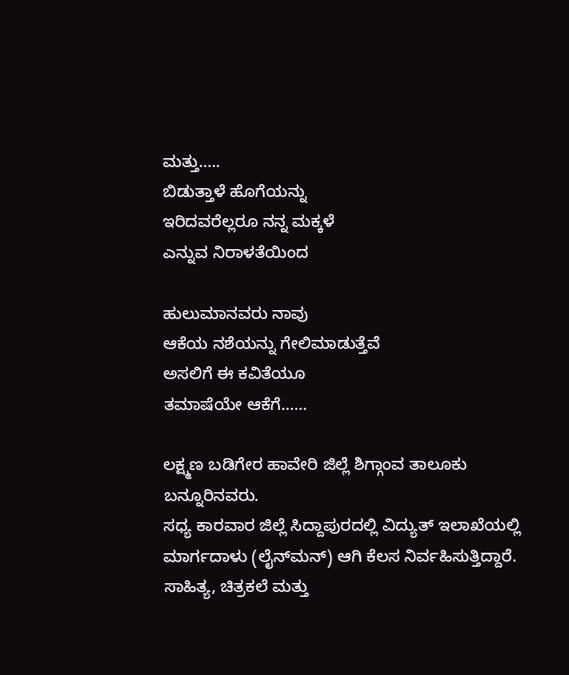ಮತ್ತು…..
ಬಿಡುತ್ತಾಳೆ ಹೊಗೆಯನ್ನು
ಇರಿದವರೆಲ್ಲರೂ ನನ್ನ ಮಕ್ಕಳೆ
ಎನ್ನುವ ನಿರಾಳತೆಯಿಂದ

ಹುಲುಮಾನವರು ನಾವು
ಆಕೆಯ ನಶೆಯನ್ನು ಗೇಲಿಮಾಡುತ್ತೆವೆ
ಅಸಲಿಗೆ ಈ ಕವಿತೆಯೂ
ತಮಾಷೆಯೇ ಆಕೆಗೆ……

ಲಕ್ಷ್ಮಣ ಬಡಿಗೇರ ಹಾವೇರಿ ಜಿಲ್ಲೆ ಶಿಗ್ಗಾಂವ ತಾಲೂಕು ಬನ್ನೂರಿನವರು.
ಸಧ್ಯ ಕಾರವಾರ ಜಿಲ್ಲೆ ಸಿದ್ದಾಪುರದಲ್ಲಿ ವಿದ್ಯುತ್ ಇಲಾಖೆಯಲ್ಲಿ ಮಾರ್ಗದಾಳು (ಲೈನ್‌ಮನ್) ಆಗಿ ಕೆಲಸ ನಿರ್ವಹಿಸುತ್ತಿದ್ದಾರೆ.
ಸಾಹಿತ್ಯ, ಚಿತ್ರಕಲೆ ಮತ್ತು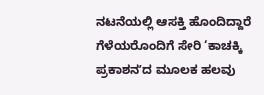ನಟನೆಯಲ್ಲಿ ಆಸಕ್ತಿ ಹೊಂದಿದ್ದಾರೆ
ಗೆಳೆಯರೊಂದಿಗೆ ಸೇರಿ ‘ಕಾಚಕ್ಕಿ ಪ್ರಕಾಶನʼದ ಮೂಲಕ ಹಲವು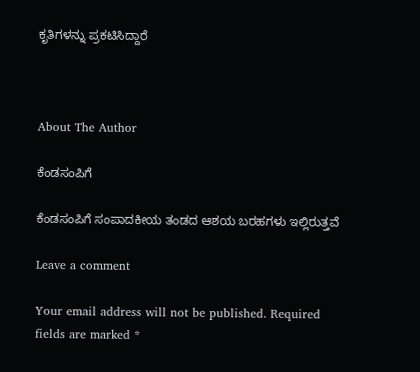ಕೃತಿಗಳನ್ನು ಪ್ರಕಟಿಸಿದ್ದಾರೆ



About The Author

ಕೆಂಡಸಂಪಿಗೆ

ಕೆಂಡಸಂಪಿಗೆ ಸಂಪಾದಕೀಯ ತಂಡದ ಆಶಯ ಬರಹಗಳು ಇಲ್ಲಿರುತ್ತವೆ

Leave a comment

Your email address will not be published. Required fields are marked *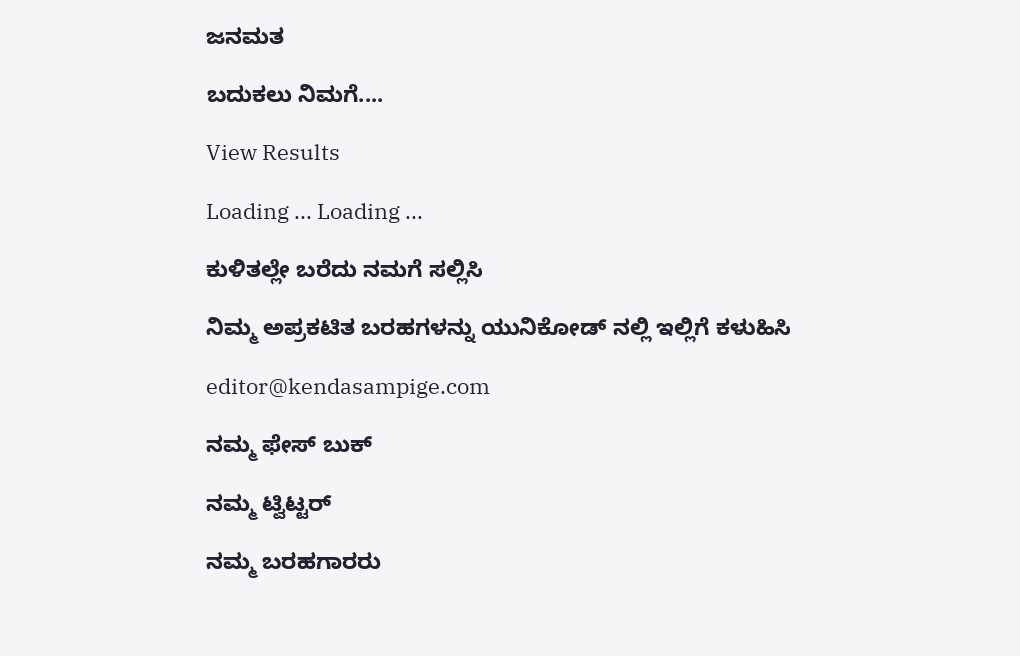ಜನಮತ

ಬದುಕಲು ನಿಮಗೆ....

View Results

Loading ... Loading ...

ಕುಳಿತಲ್ಲೇ ಬರೆದು ನಮಗೆ ಸಲ್ಲಿಸಿ

ನಿಮ್ಮ ಅಪ್ರಕಟಿತ ಬರಹಗಳನ್ನು ಯುನಿಕೋಡ್ ನಲ್ಲಿ ಇಲ್ಲಿಗೆ ಕಳುಹಿಸಿ

editor@kendasampige.com

ನಮ್ಮ ಫೇಸ್ ಬುಕ್

ನಮ್ಮ ಟ್ವಿಟ್ಟರ್

ನಮ್ಮ ಬರಹಗಾರರು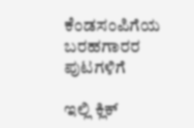ಕೆಂಡಸಂಪಿಗೆಯ ಬರಹಗಾರರ ಪುಟಗಳಿಗೆ

ಇಲ್ಲಿ ಕ್ಲಿಕ್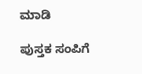ಮಾಡಿ

ಪುಸ್ತಕ ಸಂಪಿಗೆ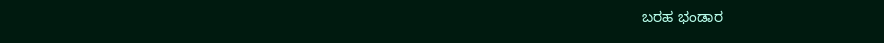ಬರಹ ಭಂಡಾರ